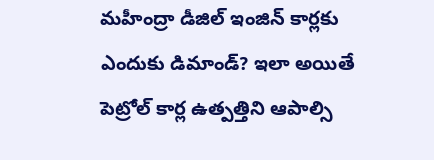మహీంద్రా డీజిల్ ఇంజిన్ కార్లకు ఎందుకు డిమాండ్? ఇలా అయితే పెట్రోల్ కార్ల ఉత్పత్తిని ఆపాల్సి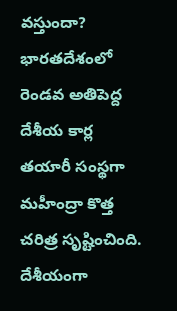వస్తుందా?
భారతదేశంలో రెండవ అతిపెద్ద దేశీయ కార్ల తయారీ సంస్థగా మహీంద్రా కొత్త చరిత్ర సృష్టించింది. దేశీయంగా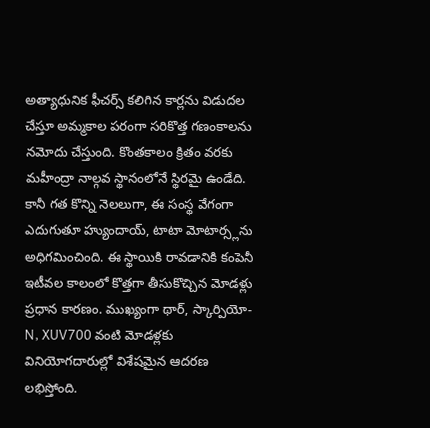అత్యాధునిక ఫీచర్స్ కలిగిన కార్లను విడుదల చేస్తూ అమ్మకాల పరంగా సరికొత్త గణంకాలను నమోదు చేస్తుంది. కొంతకాలం క్రితం వరకు మహీంద్రా నాల్గవ స్థానంలోనే స్థిరమై ఉండేది. కానీ గత కొన్ని నెలలుగా, ఈ సంస్థ వేగంగా ఎదుగుతూ హ్యుందాయ్, టాటా మోటార్స్లను అధిగమించింది. ఈ స్థాయికి రావడానికి కంపెనీ ఇటీవల కాలంలో కొత్తగా తీసుకొచ్చిన మోడళ్లు ప్రధాన కారణం. ముఖ్యంగా థార్, స్కార్పియో-N, XUV700 వంటి మోడళ్లకు వినియోగదారుల్లో విశేషమైన ఆదరణ లభిస్తోంది.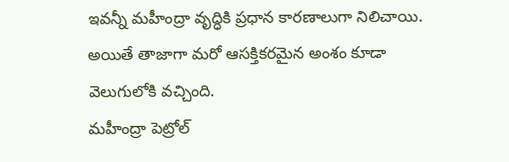ఇవన్నీ మహీంద్రా వృద్ధికి ప్రధాన కారణాలుగా నిలిచాయి. అయితే తాజాగా మరో ఆసక్తికరమైన అంశం కూడా వెలుగులోకి వచ్చింది.
మహీంద్రా పెట్రోల్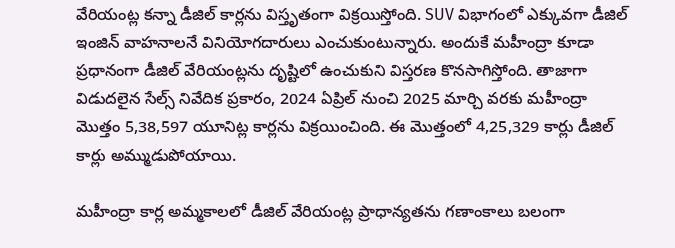వేరియంట్ల కన్నా డీజిల్ కార్లను విస్తృతంగా విక్రయిస్తోంది. SUV విభాగంలో ఎక్కువగా డీజిల్ ఇంజిన్ వాహనాలనే వినియోగదారులు ఎంచుకుంటున్నారు. అందుకే మహీంద్రా కూడా ప్రధానంగా డీజిల్ వేరియంట్లను దృష్టిలో ఉంచుకుని విస్తరణ కొనసాగిస్తోంది. తాజాగా విడుదలైన సేల్స్ నివేదిక ప్రకారం, 2024 ఏప్రిల్ నుంచి 2025 మార్చి వరకు మహీంద్రా మొత్తం 5,38,597 యూనిట్ల కార్లను విక్రయించింది. ఈ మొత్తంలో 4,25,329 కార్లు డీజిల్ కార్లు అమ్ముడుపోయాయి.

మహీంద్రా కార్ల అమ్మకాలలో డీజిల్ వేరియంట్ల ప్రాధాన్యతను గణాంకాలు బలంగా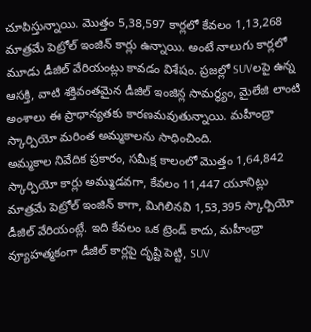చూపిస్తున్నాయి. మొత్తం 5,38,597 కార్లలో కేవలం 1,13,268 మాత్రమే పెట్రోల్ ఇంజిన్ కార్లు ఉన్నాయి. అంటే నాలుగు కార్లలో మూడు డీజిల్ వేరియంట్లు కావడం విశేషం. ప్రజల్లో SUVలపై ఉన్న ఆసక్తి, వాటి శక్తివంతమైన డీజిల్ ఇంజిన్ల సామర్థ్యం, మైలేజి లాంటి అంశాలు ఈ ప్రాధాన్యతకు కారణమవుతున్నాయి. మహీంద్రా స్కార్పియో మరింత అమ్మకాలను సాధించింది.
అమ్మకాల నివేదిక ప్రకారం, సమీక్ష కాలంలో మొత్తం 1,64,842 స్కార్పియో కార్లు అమ్ముడవగా, కేవలం 11,447 యూనిట్లు మాత్రమే పెట్రోల్ ఇంజిన్ కాగా, మిగిలినవి 1,53,395 స్కార్పియో డీజిల్ వేరియంట్లే. ఇది కేవలం ఒక ట్రెండ్ కాదు, మహీంద్రా వ్యూహత్మకంగా డీజిల్ కార్లపై దృష్టి పెట్టి, SUV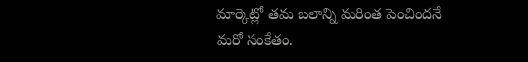మార్కెట్లో తమ బలాన్ని మరింత పెంచిందనే మరో సంకేతం.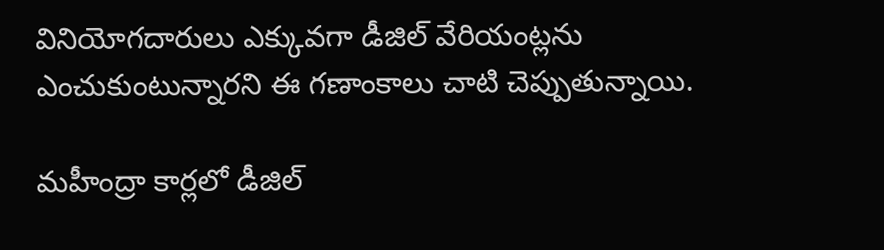వినియోగదారులు ఎక్కువగా డీజిల్ వేరియంట్లను ఎంచుకుంటున్నారని ఈ గణాంకాలు చాటి చెప్పుతున్నాయి.

మహీంద్రా కార్లలో డీజిల్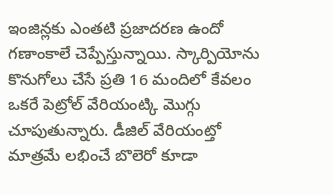ఇంజిన్లకు ఎంతటి ప్రజాదరణ ఉందో గణాంకాలే చెప్పేస్తున్నాయి. స్కార్పియోను కొనుగోలు చేసే ప్రతి 16 మందిలో కేవలం ఒకరే పెట్రోల్ వేరియంట్కి మొగ్గు చూపుతున్నారు. డీజిల్ వేరియంట్తో మాత్రమే లభించే బొలెరో కూడా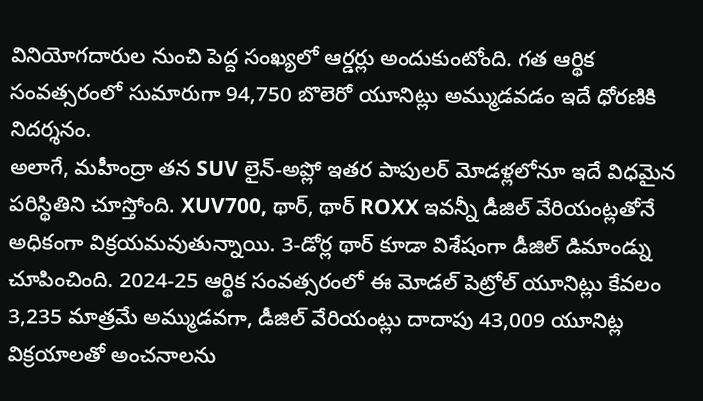వినియోగదారుల నుంచి పెద్ద సంఖ్యలో ఆర్డర్లు అందుకుంటోంది. గత ఆర్థిక సంవత్సరంలో సుమారుగా 94,750 బొలెరో యూనిట్లు అమ్ముడవడం ఇదే ధోరణికి నిదర్శనం.
అలాగే, మహీంద్రా తన SUV లైన్-అప్లో ఇతర పాపులర్ మోడళ్లలోనూ ఇదే విధమైన పరిస్థితిని చూస్తోంది. XUV700, థార్, థార్ ROXX ఇవన్నీ డీజిల్ వేరియంట్లతోనే అధికంగా విక్రయమవుతున్నాయి. 3-డోర్ల థార్ కూడా విశేషంగా డీజిల్ డిమాండ్ను చూపించింది. 2024-25 ఆర్థిక సంవత్సరంలో ఈ మోడల్ పెట్రోల్ యూనిట్లు కేవలం 3,235 మాత్రమే అమ్ముడవగా, డీజిల్ వేరియంట్లు దాదాపు 43,009 యూనిట్ల విక్రయాలతో అంచనాలను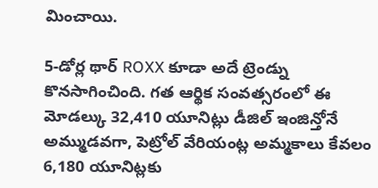మించాయి.

5-డోర్ల థార్ ROXX కూడా అదే ట్రెండ్ను కొనసాగించింది. గత ఆర్థిక సంవత్సరంలో ఈ మోడల్కు 32,410 యూనిట్లు డీజిల్ ఇంజిన్తోనే అమ్ముడవగా, పెట్రోల్ వేరియంట్ల అమ్మకాలు కేవలం 6,180 యూనిట్లకు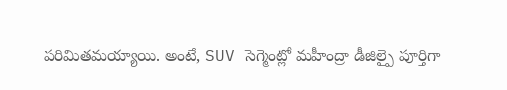పరిమితమయ్యాయి. అంటే, SUV సెగ్మెంట్లో మహీంద్రా డీజిల్పై పూర్తిగా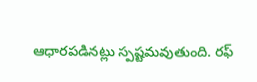ఆధారపడినట్లు స్పష్టమవుతుంది. రఫ్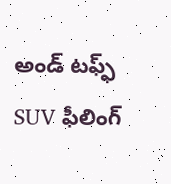అండ్ టఫ్ఫ్ SUV ఫీలింగ్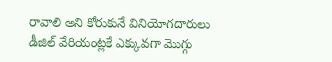రావాలి అని కోరుకునే వినియోగదారులు డీజిల్ వేరియంట్లకే ఎక్కువగా మొగ్గు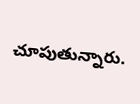చూపుతున్నారు.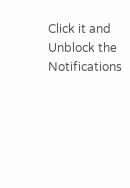Click it and Unblock the Notifications